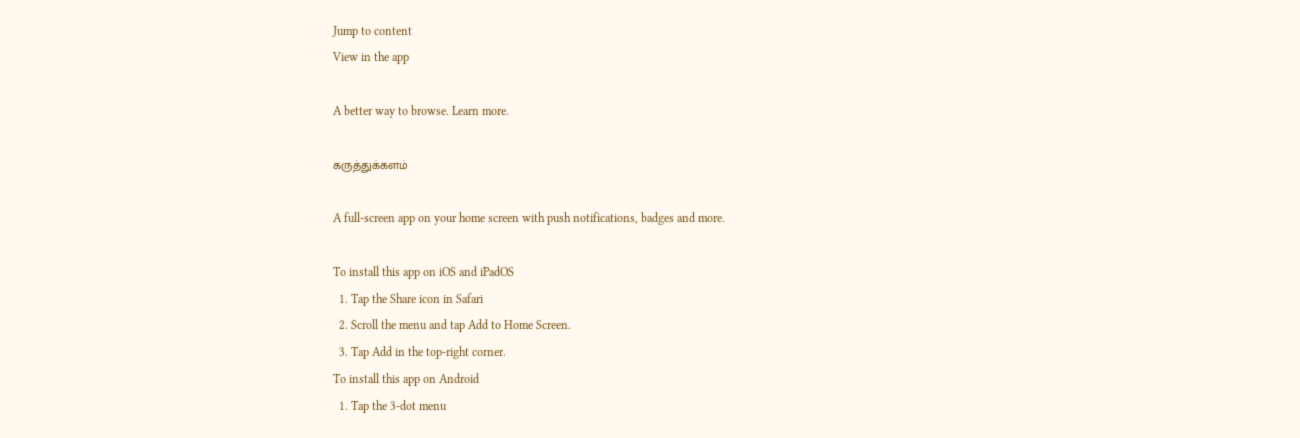Jump to content
View in the app

A better way to browse. Learn more.

கருத்துக்களம்

A full-screen app on your home screen with push notifications, badges and more.

To install this app on iOS and iPadOS
  1. Tap the Share icon in Safari
  2. Scroll the menu and tap Add to Home Screen.
  3. Tap Add in the top-right corner.
To install this app on Android
  1. Tap the 3-dot menu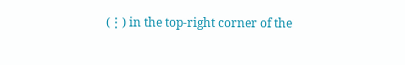(⋮) in the top-right corner of the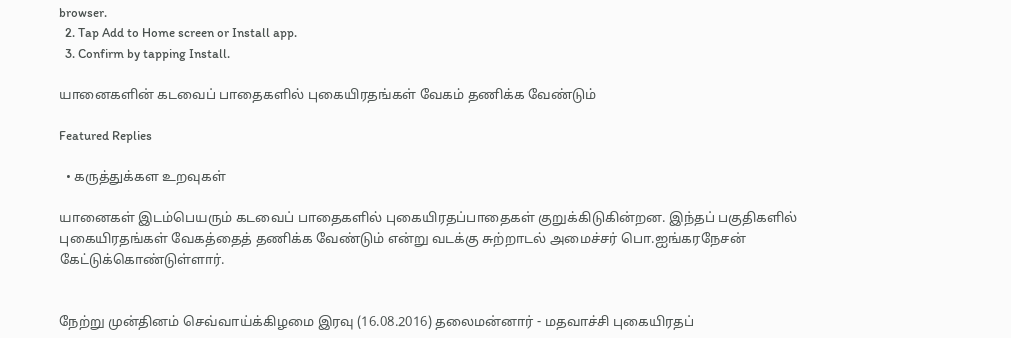browser.
  2. Tap Add to Home screen or Install app.
  3. Confirm by tapping Install.

யானைகளின் கடவைப் பாதைகளில் புகையிரதங்கள் வேகம் தணிக்க வேண்டும்

Featured Replies

  • கருத்துக்கள உறவுகள்

யானைகள் இடம்பெயரும் கடவைப் பாதைகளில் புகையிரதப்பாதைகள் குறுக்கிடுகின்றன. இந்தப் பகுதிகளில் புகையிரதங்கள் வேகத்தைத் தணிக்க வேண்டும் என்று வடக்கு சுற்றாடல் அமைச்சர் பொ.ஐங்கரநேசன் கேட்டுக்கொண்டுள்ளார்.


நேற்று முன்தினம் செவ்வாய்க்கிழமை இரவு (16.08.2016) தலைமன்னார் - மதவாச்சி புகையிரதப்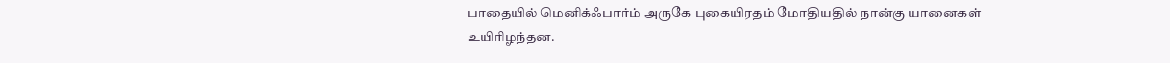பாதையில் மெனிக்ஃபார்ம் அருகே புகையிரதம் மோதியதில் நான்கு யானைகள் உயிரிழந்தன.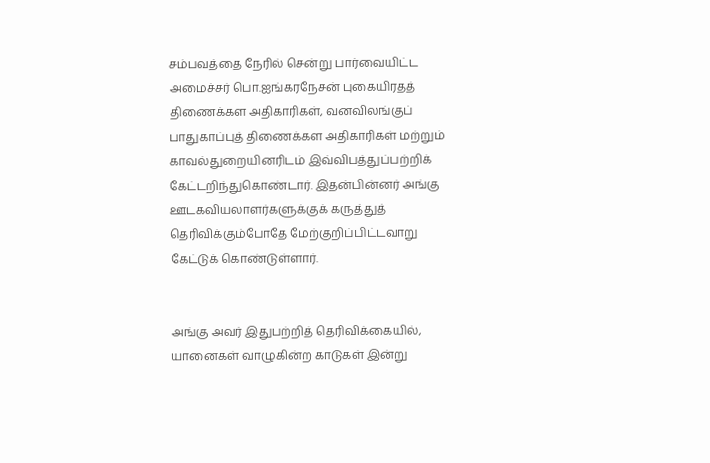சம்பவத்தை நேரில் சென்று பார்வையிட்ட அமைச்சர் பொ.ஐங்கரநேசன் புகையிரதத் திணைக்கள அதிகாரிகள், வனவிலங்குப் பாதுகாப்புத் திணைக்கள அதிகாரிகள் மற்றும் காவல்துறையினரிடம் இவ்விபத்துப்பற்றிக் கேட்டறிந்துகொண்டார். இதன்பின்னர் அங்கு ஊடகவியலாளர்களுக்குக் கருத்துத் தெரிவிக்கும்போதே மேற்குறிப்பிட்டவாறு கேட்டுக் கொண்டுள்ளார்.


அங்கு அவர் இதுபற்றித் தெரிவிக்கையில்,
யானைகள் வாழுகின்ற காடுகள் இன்று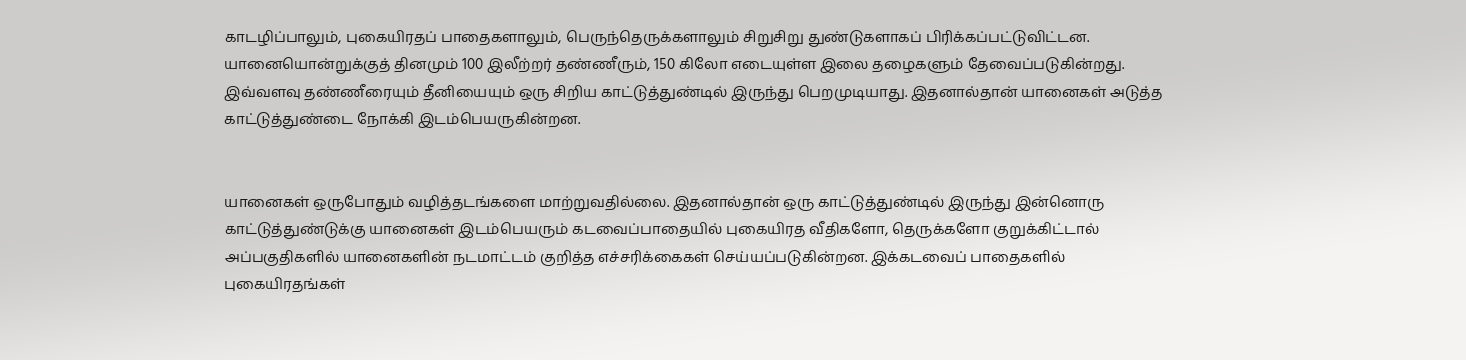காடழிப்பாலும், புகையிரதப் பாதைகளாலும், பெருந்தெருக்களாலும் சிறுசிறு துண்டுகளாகப் பிரிக்கப்பட்டுவிட்டன. யானையொன்றுக்குத் தினமும் 100 இலீற்றர் தண்ணீரும், 150 கிலோ எடையுள்ள இலை தழைகளும் தேவைப்படுகின்றது. இவ்வளவு தண்ணீரையும் தீனியையும் ஒரு சிறிய காட்டுத்துண்டில் இருந்து பெறமுடியாது. இதனால்தான் யானைகள் அடுத்த காட்டுத்துண்டை நோக்கி இடம்பெயருகின்றன.


யானைகள் ஒருபோதும் வழித்தடங்களை மாற்றுவதில்லை. இதனால்தான் ஒரு காட்டுத்துண்டில் இருந்து இன்னொரு காட்டுத்துண்டுக்கு யானைகள் இடம்பெயரும் கடவைப்பாதையில் புகையிரத வீதிகளோ, தெருக்களோ குறுக்கிட்டால் அப்பகுதிகளில் யானைகளின் நடமாட்டம் குறித்த எச்சரிக்கைகள் செய்யப்படுகின்றன. இக்கடவைப் பாதைகளில் புகையிரதங்கள்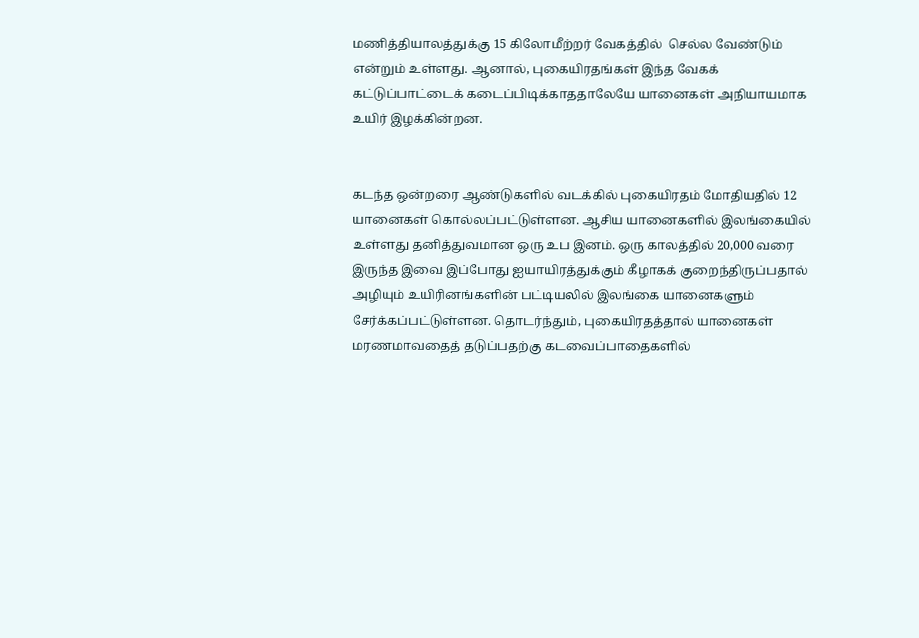மணித்தியாலத்துக்கு 15 கிலோமீற்றர் வேகத்தில்  செல்ல வேண்டும் என்றும் உள்ளது. ஆனால், புகையிரதங்கள் இந்த வேகக் கட்டுப்பாட்டைக் கடைப்பிடிக்காததாலேயே யானைகள் அநியாயமாக உயிர் இழக்கின்றன.


கடந்த ஒன்றரை ஆண்டுகளில் வடக்கில் புகையிரதம் மோதியதில் 12 யானைகள் கொல்லப்பட்டுள்ளன. ஆசிய யானைகளில் இலங்கையில் உள்ளது தனித்துவமான ஒரு உப இனம். ஒரு காலத்தில் 20,000 வரை இருந்த இவை இப்போது ஐயாயிரத்துக்கும் கீழாகக் குறைந்திருப்பதால் அழியும் உயிரினங்களின் பட்டியலில் இலங்கை யானைகளும் சேர்க்கப்பட்டுள்ளன. தொடர்ந்தும், புகையிரதத்தால் யானைகள் மரணமாவதைத் தடுப்பதற்கு கடவைப்பாதைகளில்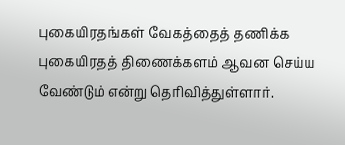புகையிரதங்கள் வேகத்தைத் தணிக்க புகையிரதத் திணைக்களம் ஆவன செய்ய வேண்டும் என்று தெரிவித்துள்ளார்.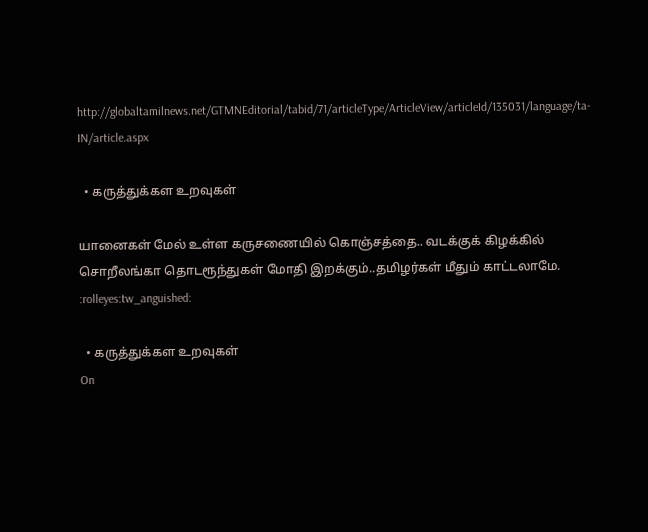http://globaltamilnews.net/GTMNEditorial/tabid/71/articleType/ArticleView/articleId/135031/language/ta-IN/article.aspx

  • கருத்துக்கள உறவுகள்

யானைகள் மேல் உள்ள கருசணையில் கொஞ்சத்தை.. வடக்குக் கிழக்கில் சொறீலங்கா தொடரூந்துகள் மோதி இறக்கும்..தமிழர்கள் மீதும் காட்டலாமே. :rolleyes:tw_anguished:

  • கருத்துக்கள உறவுகள்
On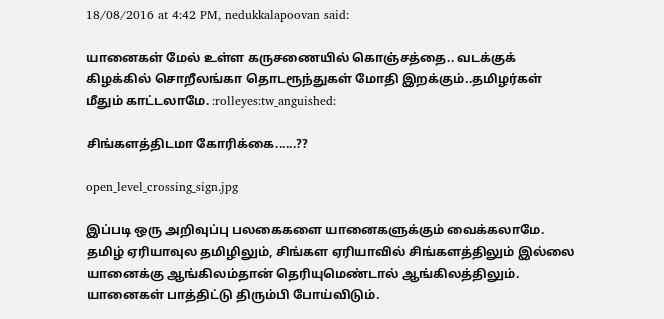18/08/2016 at 4:42 PM, nedukkalapoovan said:

யானைகள் மேல் உள்ள கருசணையில் கொஞ்சத்தை.. வடக்குக் கிழக்கில் சொறீலங்கா தொடரூந்துகள் மோதி இறக்கும்..தமிழர்கள் மீதும் காட்டலாமே. :rolleyes:tw_anguished:

சிங்களத்திடமா கோரிக்கை......??

open_level_crossing_sign.jpg

இப்படி ஒரு அறிவுப்பு பலகைகளை யானைகளுக்கும் வைக்கலாமே. தமிழ் ஏரியாவுல தமிழிலும், சிங்கள ஏரியாவில் சிங்களத்திலும் இல்லை யானைக்கு ஆங்கிலம்தான் தெரியுமெண்டால் ஆங்கிலத்திலும். யானைகள் பாத்திட்டு திரும்பி போய்விடும்.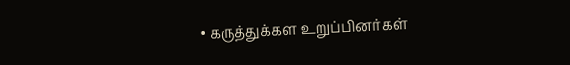• கருத்துக்கள உறுப்பினர்கள்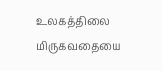உலகத்திலை மிருகவதையை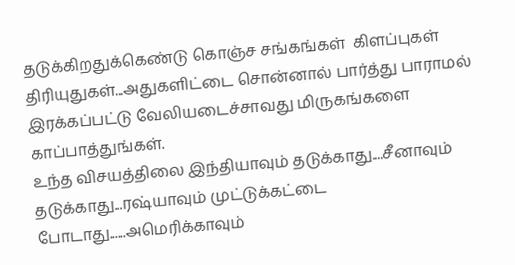தடுக்கிறதுக்கெண்டு கொஞ்ச சங்கங்கள்  கிளப்புகள்  திரியுதுகள்...அதுகளிட்டை சொன்னால் பார்த்து பாராமல் இரக்கப்பட்டு வேலியடைச்சாவது மிருகங்களை காப்பாத்துங்கள்.
உந்த விசயத்திலை இந்தியாவும் தடுக்காது....சீனாவும் தடுக்காது...ரஷ்யாவும் முட்டுக்கட்டை போடாது......அமெரிக்காவும்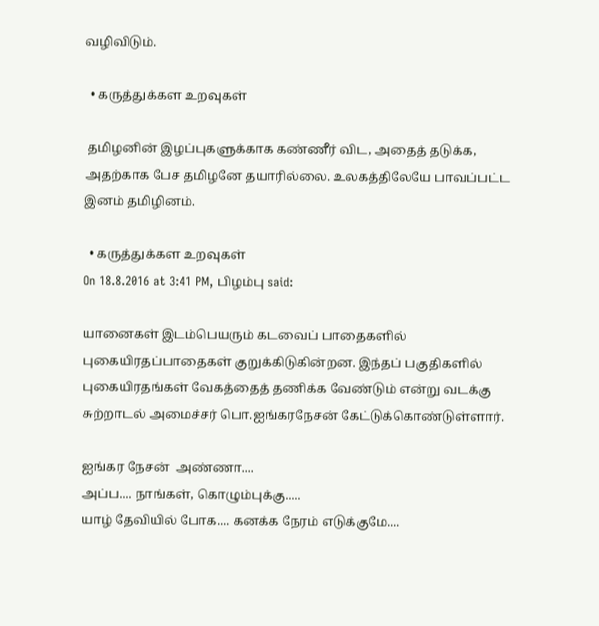வழிவிடும்.

  • கருத்துக்கள உறவுகள்

 தமிழனின் இழப்புகளுக்காக கண்ணீர் விட, அதைத் தடுக்க, அதற்காக பேச தமிழனே தயாரில்லை. உலகத்திலேயே பாவப்பட்ட  இனம் தமிழினம்.

  • கருத்துக்கள உறவுகள்
On 18.8.2016 at 3:41 PM, பிழம்பு said:

யானைகள் இடம்பெயரும் கடவைப் பாதைகளில் புகையிரதப்பாதைகள் குறுக்கிடுகின்றன. இந்தப் பகுதிகளில் புகையிரதங்கள் வேகத்தைத் தணிக்க வேண்டும் என்று வடக்கு சுற்றாடல் அமைச்சர் பொ.ஐங்கரநேசன் கேட்டுக்கொண்டுள்ளார்.

ஐங்கர நேசன்  அண்ணா....
அப்ப.... நாங்கள், கொழும்புக்கு.....
யாழ் தேவியில் போக.... கனக்க நேரம் எடுக்குமே....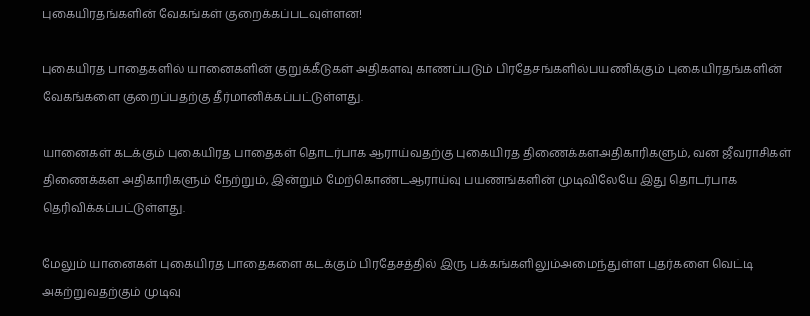புகையிரதங்களின் வேகங்கள் குறைக்கப்படவுள்ளன!

புகையிரத பாதைகளில் யானைகளின் குறுக்கீடுகள் அதிகளவு காணப்படும் பிரதேசங்களில்பயணிக்கும் புகையிரதங்களின் வேகங்களை குறைப்பதற்கு தீர்மானிக்கப்பட்டுள்ளது.

யானைகள் கடக்கும் புகையிரத பாதைகள் தொடர்பாக ஆராய்வதற்கு புகையிரத திணைக்களஅதிகாரிகளும், வன ஜீவராசிகள் திணைக்கள அதிகாரிகளும் நேற்றும், இன்றும் மேற்கொண்டஆராய்வு பயணங்களின் முடிவிலேயே இது தொடர்பாக தெரிவிக்கப்பட்டுள்ளது.

மேலும் யானைகள் புகையிரத பாதைகளை கடக்கும் பிரதேசத்தில் இரு பக்கங்களிலும்அமைந்துள்ள புதர்களை வெட்டி அகற்றுவதற்கும் முடிவு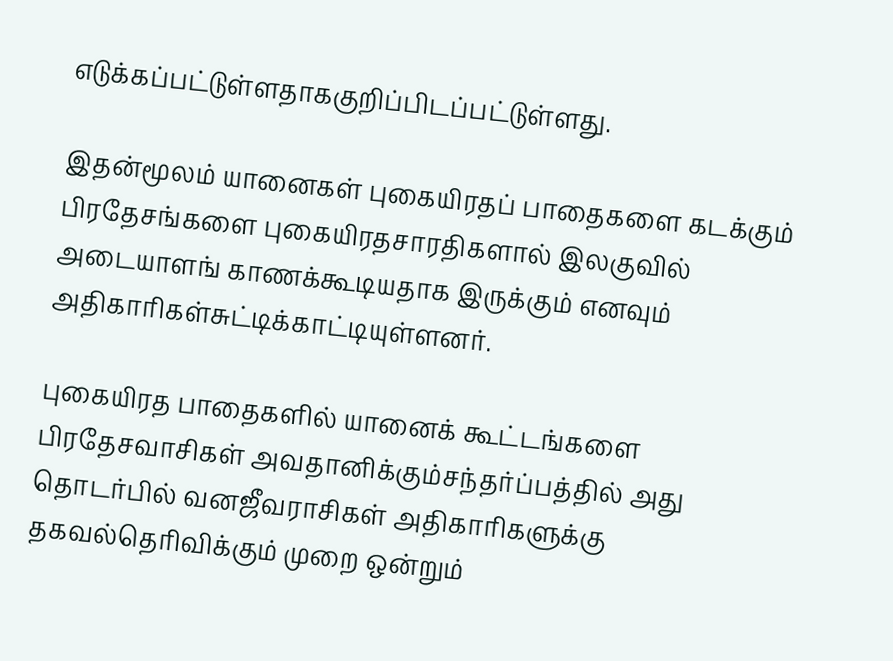எடுக்கப்பட்டுள்ளதாககுறிப்பிடப்பட்டுள்ளது.

இதன்மூலம் யானைகள் புகையிரதப் பாதைகளை கடக்கும் பிரதேசங்களை புகையிரதசாரதிகளால் இலகுவில் அடையாளங் காணக்கூடியதாக இருக்கும் எனவும் அதிகாரிகள்சுட்டிக்காட்டியுள்ளனர்.

புகையிரத பாதைகளில் யானைக் கூட்டங்களை பிரதேசவாசிகள் அவதானிக்கும்சந்தர்ப்பத்தில் அது தொடர்பில் வனஜீவராசிகள் அதிகாரிகளுக்கு தகவல்தெரிவிக்கும் முறை ஒன்றும்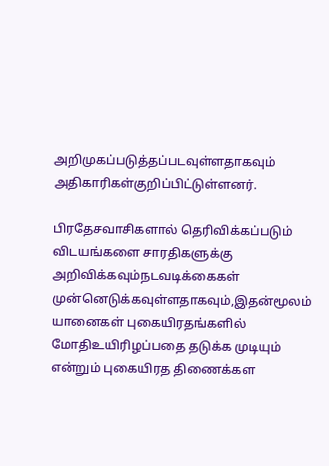அறிமுகப்படுத்தப்படவுள்ளதாகவும் அதிகாரிகள்குறிப்பிட்டுள்ளனர்.

பிரதேசவாசிகளால் தெரிவிக்கப்படும் விடயங்களை சாரதிகளுக்கு அறிவிக்கவும்நடவடிக்கைகள் முன்னெடுக்கவுள்ளதாகவும்,இதன்மூலம் யானைகள் புகையிரதங்களில் மோதிஉயிரிழப்பதை தடுக்க முடியும் என்றும் புகையிரத திணைக்கள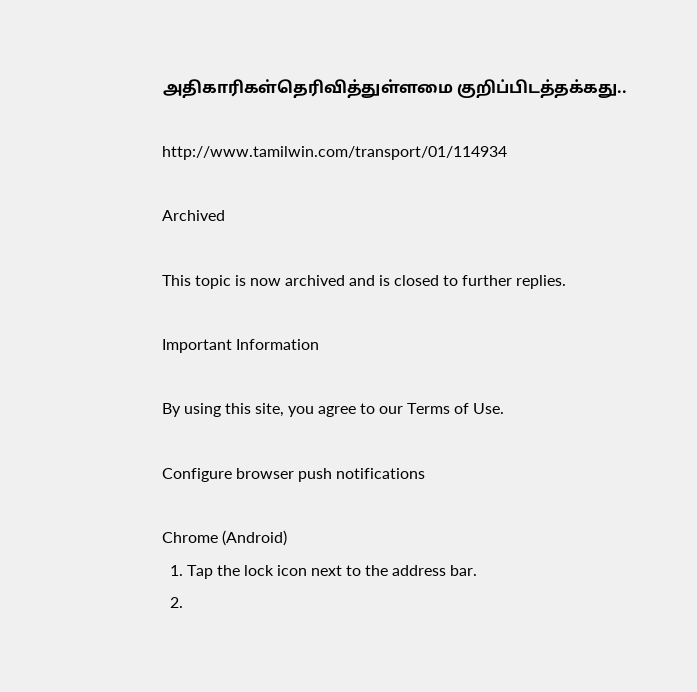அதிகாரிகள்தெரிவித்துள்ளமை குறிப்பிடத்தக்கது..

http://www.tamilwin.com/transport/01/114934

Archived

This topic is now archived and is closed to further replies.

Important Information

By using this site, you agree to our Terms of Use.

Configure browser push notifications

Chrome (Android)
  1. Tap the lock icon next to the address bar.
  2.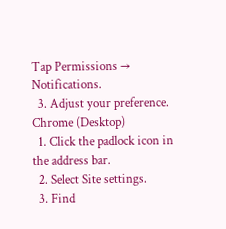Tap Permissions → Notifications.
  3. Adjust your preference.
Chrome (Desktop)
  1. Click the padlock icon in the address bar.
  2. Select Site settings.
  3. Find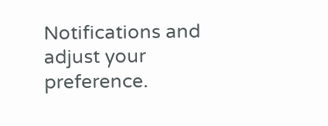Notifications and adjust your preference.